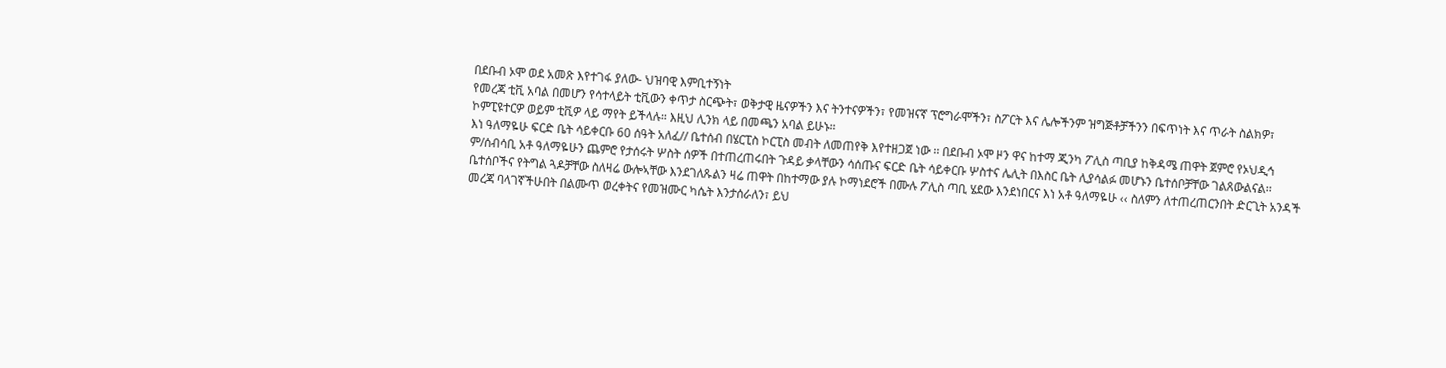በደቡብ ኦሞ ወደ አመጽ እየተገፋ ያለው- ህዝባዊ እምቢተኝነት
የመረጃ ቲቪ አባል በመሆን የሳተላይት ቲቪውን ቀጥታ ስርጭት፣ ወቅታዊ ዜናዎችን እና ትንተናዎችን፣ የመዝናኛ ፕሮግራሞችን፣ ስፖርት እና ሌሎችንም ዝግጅቶቻችንን በፍጥነት እና ጥራት ስልክዎ፣ ኮምፒዩተርዎ ወይም ቲቪዎ ላይ ማየት ይችላሉ። እዚህ ሊንክ ላይ በመጫን አባል ይሁኑ።
እነ ዓለማዬሁ ፍርድ ቤት ሳይቀርቡ 60 ሰዓት አለፈ// ቤተሰብ በሄርፒስ ኮርፒስ መብት ለመጠየቅ እየተዘጋጀ ነው ፡፡ በደቡብ ኦሞ ዞን ዋና ከተማ ጂንካ ፖሊስ ጣቢያ ከቅዳሜ ጠዋት ጀምሮ የኦህዲኅ ም/ሰብሳቢ አቶ ዓለማዬሁን ጨምሮ የታሰሩት ሦስት ሰዎች በተጠረጠሩበት ጉዳይ ቃላቸውን ሳሰጡና ፍርድ ቤት ሳይቀርቡ ሦስተና ሌሊት በእስር ቤት ሊያሳልፉ መሆኑን ቤተሰቦቻቸው ገልጸውልናል፡፡
ቤተሰቦችና የትግል ጓዶቻቸው ስለዛሬ ውሎኣቸው እንደገለጹልን ዛሬ ጠዋት በከተማው ያሉ ኮማነደሮች በሙሉ ፖሊስ ጣቢ ሄደው እንደነበርና እነ አቶ ዓለማዬሁ ‹‹ ስለምን ለተጠረጠርንበት ድርጊት አንዳች መረጃ ባላገኛችሁበት በልሙጥ ወረቀትና የመዝሙር ካሴት እንታሰራለን፣ ይህ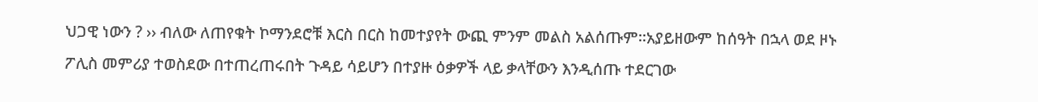ህጋዊ ነውን ? ›› ብለው ለጠየቁት ኮማንደሮቹ እርስ በርስ ከመተያየት ውጪ ምንም መልስ አልሰጡም፡፡አያይዘውም ከሰዓት በኋላ ወደ ዞኑ ፖሊስ መምሪያ ተወስደው በተጠረጠሩበት ጉዳይ ሳይሆን በተያዙ ዕቃዎች ላይ ቃላቸውን እንዲሰጡ ተደርገው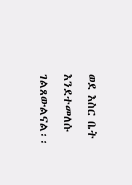ወደ እስር ቤት እንደተመለሱ ገልጸውልናል፡፡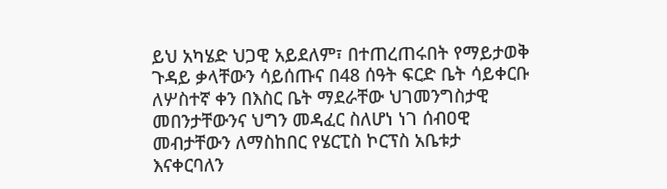ይህ አካሄድ ህጋዊ አይደለም፣ በተጠረጠሩበት የማይታወቅ ጉዳይ ቃላቸውን ሳይሰጡና በ48 ሰዓት ፍርድ ቤት ሳይቀርቡ ለሦስተኛ ቀን በእስር ቤት ማደራቸው ህገመንግስታዊ መበንታቸውንና ህግን መዳፈር ስለሆነ ነገ ሰብዐዊ መብታቸውን ለማስከበር የሄርፒስ ኮርፕስ አቤቱታ እናቀርባለን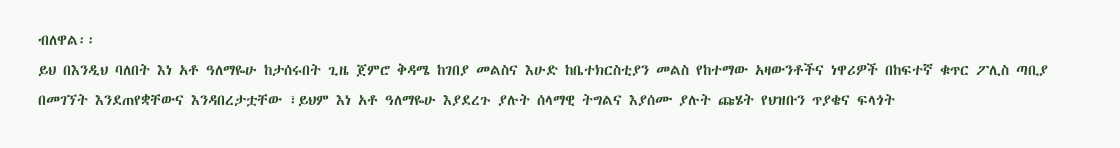ብለዋል፡፡
ይህ በእንዲህ ባለበት እነ አቶ ዓለማዬሁ ከታሰሩበት ጊዜ ጀምሮ ቅዳሜ ከገበያ መልስና እሁድ ከቤተክርስቲያን መልስ የከተማው አዛውንቶችና ነዋሪዎች በከፍተኛ ቁጥር ፖሊስ ጣቢያ በመገኘት እንደጠየቋቸውና እንዳበረታቷቸው ፣ይህም እነ አቶ ዓለማዬሁ እያደረጉ ያሉት ሰላማዊ ትግልና እያሰሙ ያሉት ጩሄት የህዝቡን ጥያቄና ፍላጎት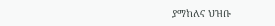ያማከለና ህዝቡ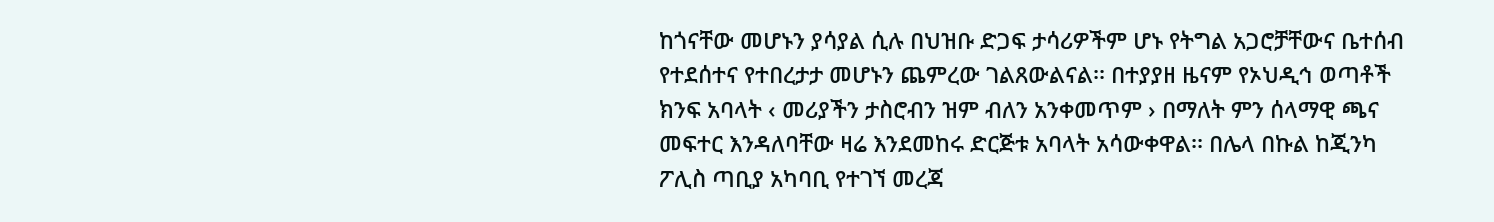ከጎናቸው መሆኑን ያሳያል ሲሉ በህዝቡ ድጋፍ ታሳሪዎችም ሆኑ የትግል አጋሮቻቸውና ቤተሰብ የተደሰተና የተበረታታ መሆኑን ጨምረው ገልጸውልናል፡፡ በተያያዘ ዜናም የኦህዲኅ ወጣቶች ክንፍ አባላት ‹ መሪያችን ታስሮብን ዝም ብለን አንቀመጥም › በማለት ምን ሰላማዊ ጫና መፍተር እንዳለባቸው ዛሬ እንደመከሩ ድርጅቱ አባላት አሳውቀዋል፡፡ በሌላ በኩል ከጂንካ ፖሊስ ጣቢያ አካባቢ የተገኘ መረጃ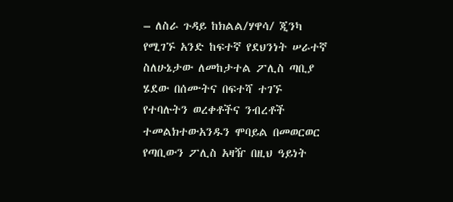– ለስራ ጉዳይ ከክልል/ሃዋሳ/ ጂንካ የሚገኙ አንድ ከፍተኛ የደህንነት ሠራተኛ ስለሁኔታው ለመከታተል ፖሊስ ጣቢያ ሄደው በሰሙትና በፍተሻ ተገኙ የተባሉትን ወረቀቶችና ንብረቶች ተመልክተውአንዱን ሞባይል በመወርወር የጣቢውን ፖሊስ አዛዥ በዚህ ዓይነት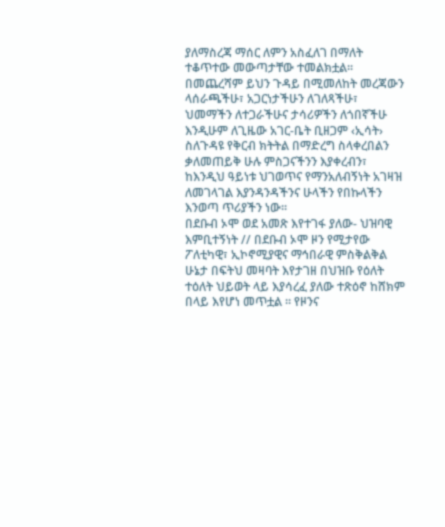ያለማስረጃ ማሰር ለምን አስፈለገ በማለት ተቆጥተው መውጣታቸው ተመልክቷል፡፡ በመጨረሻም ይህን ጉዳይ በሚመለከት መረጃውን ላሰራጫችሁ፣ አጋርነታችሁን ለገለጻችሁ፣ ህመማችን ለተጋራችሁና ታሳሪዎችን ለጎበኛችሁ እንዲሁም ለጊዜው አገር-ቤት ቢዘጋም ‹ኢሳት› ስለጉዳዩ የቅርብ ክትትል በማድረግ ስላቀረበልን ቃለመጠይቅ ሁሉ ምስጋናችንን እያቀረብን፣ ከእንዲህ ዓይነቱ ህገወጥና የማንአለብኝነት አገዛዝ ለመገላገል እያንዳንዳችንና ሁላችን የበኩላችን እንወጣ ጥሪያችን ነው፡፡
በደቡብ ኦሞ ወደ አመጽ እየተገፋ ያለው- ህዝባዊ እምቢተኝነት // በደቡብ ኦሞ ዞን የሚታየው ፖለቲካዊ፣ ኢኮኖሚያዊና ማኅበራዊ ምስቅልቅል ሁኔታ በፍትህ መዛባት እየታገዘ በህዝቡ የዕለት ተዕለት ህይወት ላይ እያሳረፈ ያለው ተጽዕኖ ከሸክም በላይ እየሆነ መጥቷል ፡፡ የዞንና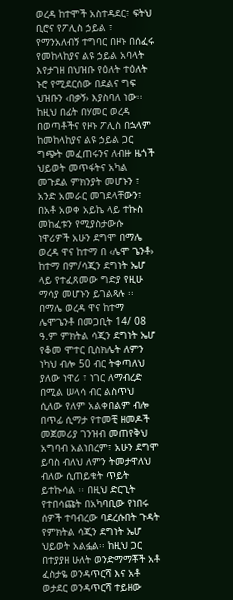ወረዳ ከተሞች አስተዳደር፣ ፍትህ ቢሮና የፖሊስ ኃይል ፣ የማንአለብኝ ተግባር በዞኑ በሰፈሩ የመከላከያና ልዩ ኃይል አባላት እየታገዘ በህዝቡ የዕለት ተዕለት ኑሮ የሚደርሰው በደልና ግፍ ህዝቡን ‹በቃኝ› እያስባለ ነው፡፡ ከዚህ በፊት በሃመር ወረዳ በወጣቶችና የዞኑ ፖሊስ በኋላም ከመከላከያና ልዩ ኃይል ጋር ግጭት መፈጠሩንና ለብዙ ዜጎች ህይወት መጥፋትና አካል መጉደል ምክንያት መሆኑን ፣ አንድ አመራር መገደላቸውን፣ በአቶ አወቀ አይኬ ላይ ተኩስ መከፈቱን የሚያስታውሱ ነዋሪዎች አሁን ደግሞ በማሌ ወረዳ ዋና ከተማ በ ‹ሌሞ ጌንቶ› ከተማ በም/ሳጂን ደግነት ኤሆ ላይ የተፈጸመው ግድያ የዚሁ ማሳያ መሆኑን ይገልጻሉ ፡፡ በማሌ ወረዳ ዋና ከተማ ሌሞጌንቶ በመጋቢት 14/ 08 ዓ.ም ምክትል ሳጂን ደግነት ኤሆ የቆመ ሞተር ቢስክሌት ለምን ነካህ ብሎ 50 ብር ትቀጣለህ ያለው ነዋሪ ፣ ነገር ለማብረድ በሚል ሠላሳ ብር ልስጥህ ሲለው የለም አልቀበልም ብሎ በጥፊ ሲማታ የተመቺ ዘመዶች መጀመሪያ ገንዝብ መጠየቅህ አግባብ አልነበረም፣ አሁን ደግሞ ይባስ ብለህ ለምን ትመታዋለህ ብለው ሲጠይቁት ጥይት ይተኩሳል ፡፡ በዚህ ድርጊት የተበሳጩት በአካባቢው የነበሩ ሰዎች ተባብረው ባደረሱበት ጉዳት የምክትል ሳጂን ደግነት ኤሆ ህይወት አልፏል፡፡ ከዚህ ጋር በተያያዘ ሁለት ወንድማማቾች አቶ ፈስታዬ ወንዳጥርሻ እና አቶ ወታደር ወንዳጥርሻ ተይዘው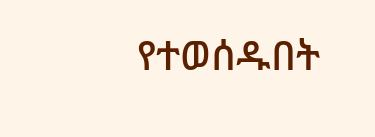የተወሰዱበት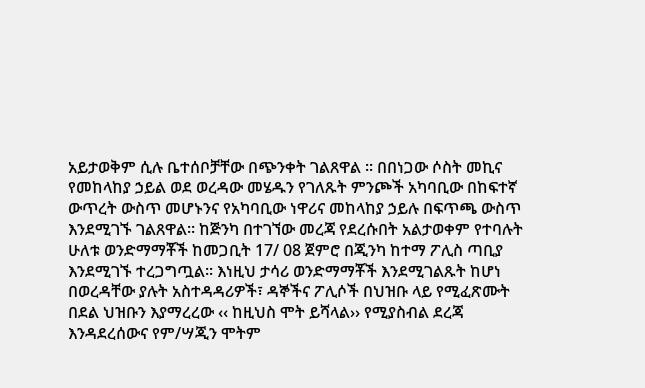አይታወቅም ሲሉ ቤተሰቦቻቸው በጭንቀት ገልጸዋል ፡፡ በበነጋው ሶስት መኪና የመከላከያ ኃይል ወደ ወረዳው መሄዱን የገለጹት ምንጮች አካባቢው በከፍተኛ ውጥረት ውስጥ መሆኑንና የአካባቢው ነዋሪና መከላከያ ኃይሉ በፍጥጫ ውስጥ እንደሚገኙ ገልጸዋል፡፡ ከጅንካ በተገኘው መረጃ የደረሱበት አልታወቀም የተባሉት ሁለቱ ወንድማማቾች ከመጋቢት 17/ 08 ጀምሮ በጂንካ ከተማ ፖሊስ ጣቢያ እንደሚገኙ ተረጋግጧል፡፡ እነዚህ ታሳሪ ወንድማማቾች እንደሚገልጹት ከሆነ በወረዳቸው ያሉት አስተዳዳሪዎች፣ ዳኞችና ፖሊሶች በህዝቡ ላይ የሚፈጽሙት በደል ህዝቡን እያማረረው ‹‹ ከዚህስ ሞት ይሻላል›› የሚያስብል ደረጃ እንዳደረሰውና የም/ሣጂን ሞትም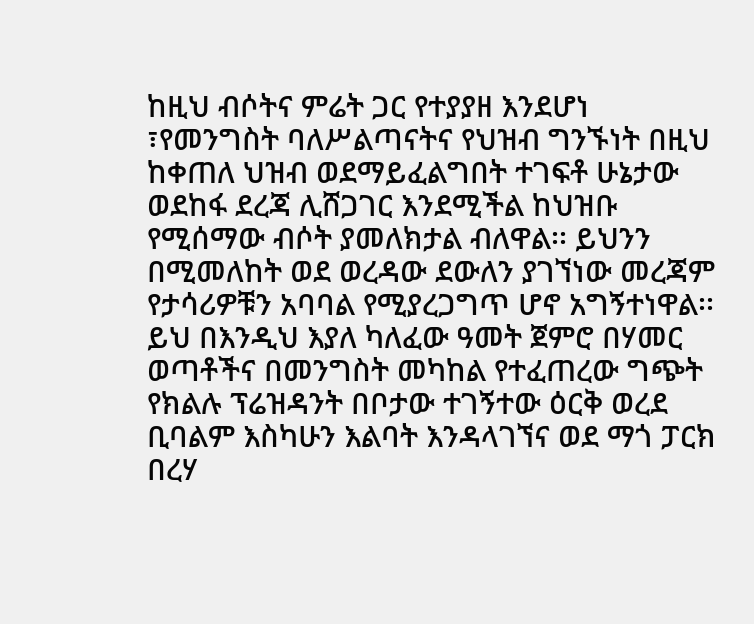ከዚህ ብሶትና ምሬት ጋር የተያያዘ እንደሆነ ፣የመንግስት ባለሥልጣናትና የህዝብ ግንኙነት በዚህ ከቀጠለ ህዝብ ወደማይፈልግበት ተገፍቶ ሁኔታው ወደከፋ ደረጃ ሊሸጋገር እንደሚችል ከህዝቡ የሚሰማው ብሶት ያመለክታል ብለዋል፡፡ ይህንን በሚመለከት ወደ ወረዳው ደውለን ያገኘነው መረጃም የታሳሪዎቹን አባባል የሚያረጋግጥ ሆኖ አግኝተነዋል፡፡ ይህ በእንዲህ እያለ ካለፈው ዓመት ጀምሮ በሃመር ወጣቶችና በመንግስት መካከል የተፈጠረው ግጭት የክልሉ ፕሬዝዳንት በቦታው ተገኝተው ዕርቅ ወረደ ቢባልም እስካሁን እልባት እንዳላገኘና ወደ ማጎ ፓርክ በረሃ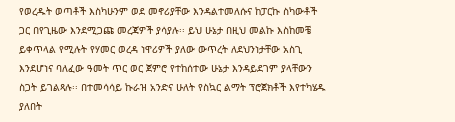የወረዱት ወጣቶች እስካሁንም ወደ መኖሪያቸው እንዳልተመለሱና ከፓርኩ ስካውቶች ጋር በየጊዜው እንደሚጋጩ መረጃዎች ያሳያሉ፡፡ ይህ ሁኔታ በዚህ መልኩ እስከመቼ ይቀጥላል የሚሉት የሃመር ወረዳ ነዋሪዎች ያለው ውጥረት ለደህንነታቸው አስጊ እንደሆነና ባለፈው ዓመት ጥር ወር ጀምሮ የተከሰተው ሁኔታ እንዳይደገም ያላቸውን ስጋት ይገልጻሉ፡፡ በተመሳሳይ ኩራዝ አንድና ሁለት የስኳር ልማት ፕሮጀክቶች እየተካሄዱ ያለበት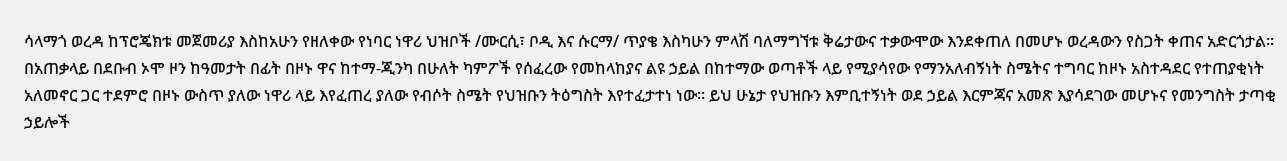ሳላማጎ ወረዳ ከፕሮጄክቱ መጀመሪያ እስከአሁን የዘለቀው የነባር ነዋሪ ህዝቦች /ሙርሲ፣ ቦዲ እና ሱርማ/ ጥያቄ እስካሁን ምላሽ ባለማግኘቱ ቅሬታውና ተቃውሞው እንደቀጠለ በመሆኑ ወረዳውን የስጋት ቀጠና አድርጎታል፡፡ በአጠቃላይ በደቡብ ኦሞ ዞን ከዓመታት በፊት በዞኑ ዋና ከተማ-ጂንካ በሁለት ካምፖች የሰፈረው የመከላከያና ልዩ ኃይል በከተማው ወጣቶች ላይ የሚያሳየው የማንአለብኝነት ስሜትና ተግባር ከዞኑ አስተዳደር የተጠያቂነት አለመኖር ጋር ተደምሮ በዞኑ ውስጥ ያለው ነዋሪ ላይ እየፈጠረ ያለው የብሶት ስሜት የህዝቡን ትዕግስት እየተፈታተነ ነው፡፡ ይህ ሁኔታ የህዝቡን እምቢተኝነት ወደ ኃይል እርምጃና አመጽ እያሳደገው መሆኑና የመንግስት ታጣቂ ኃይሎች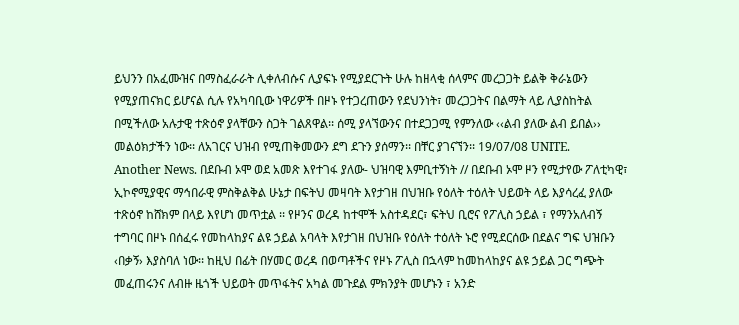ይህንን በአፈሙዝና በማስፈራራት ሊቀለብሱና ሊያፍኑ የሚያደርጉት ሁሉ ከዘላቂ ሰላምና መረጋጋት ይልቅ ቅራኔውን የሚያጠናክር ይሆናል ሲሉ የአካባቢው ነዋሪዎች በዞኑ የተጋረጠውን የደህንነት፣ መረጋጋትና በልማት ላይ ሊያስከትል በሚችለው አሉታዊ ተጽዕኖ ያላቸውን ስጋት ገልጸዋል፡፡ ሰሚ ያላኘውንና በተደጋጋሚ የምንለው ‹‹ልብ ያለው ልብ ይበል›› መልዕክታችን ነው፡፡ ለአገርና ህዝብ የሚጠቅመውን ደግ ደጉን ያሰማን፡፡ በቸር ያገናኘን፡፡ 19/07/08 UNITE.
Another News. በደቡብ ኦሞ ወደ አመጽ እየተገፋ ያለው- ህዝባዊ እምቢተኝነት // በደቡብ ኦሞ ዞን የሚታየው ፖለቲካዊ፣ ኢኮኖሚያዊና ማኅበራዊ ምስቅልቅል ሁኔታ በፍትህ መዛባት እየታገዘ በህዝቡ የዕለት ተዕለት ህይወት ላይ እያሳረፈ ያለው ተጽዕኖ ከሸክም በላይ እየሆነ መጥቷል ፡፡ የዞንና ወረዳ ከተሞች አስተዳደር፣ ፍትህ ቢሮና የፖሊስ ኃይል ፣ የማንአለብኝ ተግባር በዞኑ በሰፈሩ የመከላከያና ልዩ ኃይል አባላት እየታገዘ በህዝቡ የዕለት ተዕለት ኑሮ የሚደርሰው በደልና ግፍ ህዝቡን ‹በቃኝ› እያስባለ ነው፡፡ ከዚህ በፊት በሃመር ወረዳ በወጣቶችና የዞኑ ፖሊስ በኋላም ከመከላከያና ልዩ ኃይል ጋር ግጭት መፈጠሩንና ለብዙ ዜጎች ህይወት መጥፋትና አካል መጉደል ምክንያት መሆኑን ፣ አንድ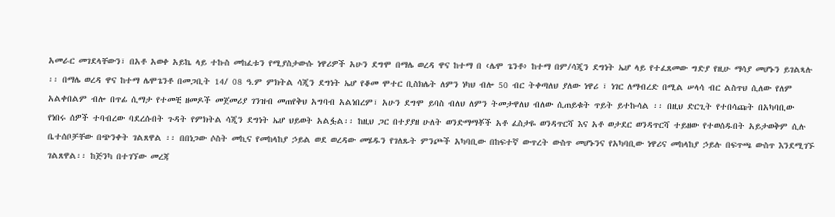አመራር መገደላቸውን፣ በአቶ አወቀ አይኬ ላይ ተኩስ መከፈቱን የሚያስታውሱ ነዋሪዎች አሁን ደግሞ በማሌ ወረዳ ዋና ከተማ በ ‹ሌሞ ጌንቶ› ከተማ በም/ሳጂን ደግነት ኤሆ ላይ የተፈጸመው ግድያ የዚሁ ማሳያ መሆኑን ይገልጻሉ ፡፡ በማሌ ወረዳ ዋና ከተማ ሌሞጌንቶ በመጋቢት 14/ 08 ዓ.ም ምክትል ሳጂን ደግነት ኤሆ የቆመ ሞተር ቢስክሌት ለምን ነካህ ብሎ 50 ብር ትቀጣለህ ያለው ነዋሪ ፣ ነገር ለማብረድ በሚል ሠላሳ ብር ልስጥህ ሲለው የለም አልቀበልም ብሎ በጥፊ ሲማታ የተመቺ ዘመዶች መጀመሪያ ገንዝብ መጠየቅህ አግባብ አልነበረም፣ አሁን ደግሞ ይባስ ብለህ ለምን ትመታዋለህ ብለው ሲጠይቁት ጥይት ይተኩሳል ፡፡ በዚህ ድርጊት የተበሳጩት በአካባቢው የነበሩ ሰዎች ተባብረው ባደረሱበት ጉዳት የምክትል ሳጂን ደግነት ኤሆ ህይወት አልፏል፡፡ ከዚህ ጋር በተያያዘ ሁለት ወንድማማቾች አቶ ፈስታዬ ወንዳጥርሻ እና አቶ ወታደር ወንዳጥርሻ ተይዘው የተወሰዱበት አይታወቅም ሲሉ ቤተሰቦቻቸው በጭንቀት ገልጸዋል ፡፡ በበነጋው ሶስት መኪና የመከላከያ ኃይል ወደ ወረዳው መሄዱን የገለጹት ምንጮች አካባቢው በከፍተኛ ውጥረት ውስጥ መሆኑንና የአካባቢው ነዋሪና መከላከያ ኃይሉ በፍጥጫ ውስጥ እንደሚገኙ ገልጸዋል፡፡ ከጅንካ በተገኘው መረጃ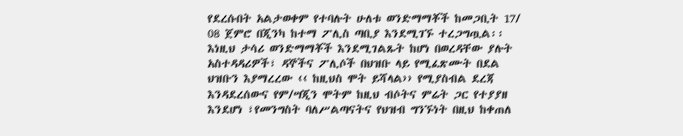የደረሱበት አልታወቀም የተባሉት ሁለቱ ወንድማማቾች ከመጋቢት 17/ 08 ጀምሮ በጂንካ ከተማ ፖሊስ ጣቢያ እንደሚገኙ ተረጋግጧል፡፡ እነዚህ ታሳሪ ወንድማማቾች እንደሚገልጹት ከሆነ በወረዳቸው ያሉት አስተዳዳሪዎች፣ ዳኞችና ፖሊሶች በህዝቡ ላይ የሚፈጽሙት በደል ህዝቡን እያማረረው ‹‹ ከዚህስ ሞት ይሻላል›› የሚያስብል ደረጃ እንዳደረሰውና የም/ሣጂን ሞትም ከዚህ ብሶትና ምሬት ጋር የተያያዘ እንደሆነ ፣የመንግስት ባለሥልጣናትና የህዝብ ግንኙነት በዚህ ከቀጠለ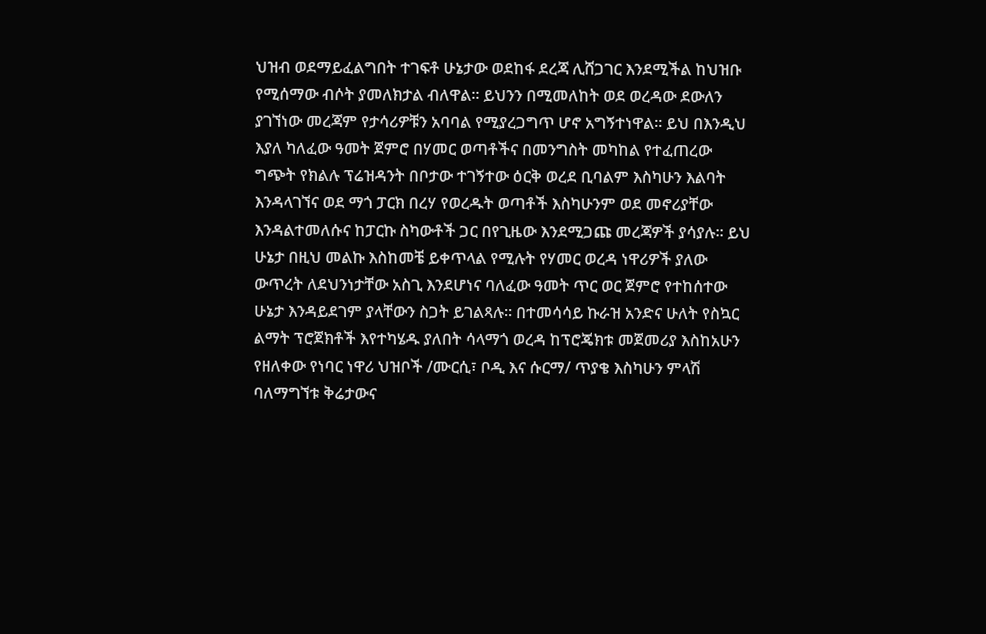ህዝብ ወደማይፈልግበት ተገፍቶ ሁኔታው ወደከፋ ደረጃ ሊሸጋገር እንደሚችል ከህዝቡ የሚሰማው ብሶት ያመለክታል ብለዋል፡፡ ይህንን በሚመለከት ወደ ወረዳው ደውለን ያገኘነው መረጃም የታሳሪዎቹን አባባል የሚያረጋግጥ ሆኖ አግኝተነዋል፡፡ ይህ በእንዲህ እያለ ካለፈው ዓመት ጀምሮ በሃመር ወጣቶችና በመንግስት መካከል የተፈጠረው ግጭት የክልሉ ፕሬዝዳንት በቦታው ተገኝተው ዕርቅ ወረደ ቢባልም እስካሁን እልባት እንዳላገኘና ወደ ማጎ ፓርክ በረሃ የወረዱት ወጣቶች እስካሁንም ወደ መኖሪያቸው እንዳልተመለሱና ከፓርኩ ስካውቶች ጋር በየጊዜው እንደሚጋጩ መረጃዎች ያሳያሉ፡፡ ይህ ሁኔታ በዚህ መልኩ እስከመቼ ይቀጥላል የሚሉት የሃመር ወረዳ ነዋሪዎች ያለው ውጥረት ለደህንነታቸው አስጊ እንደሆነና ባለፈው ዓመት ጥር ወር ጀምሮ የተከሰተው ሁኔታ እንዳይደገም ያላቸውን ስጋት ይገልጻሉ፡፡ በተመሳሳይ ኩራዝ አንድና ሁለት የስኳር ልማት ፕሮጀክቶች እየተካሄዱ ያለበት ሳላማጎ ወረዳ ከፕሮጄክቱ መጀመሪያ እስከአሁን የዘለቀው የነባር ነዋሪ ህዝቦች /ሙርሲ፣ ቦዲ እና ሱርማ/ ጥያቄ እስካሁን ምላሽ ባለማግኘቱ ቅሬታውና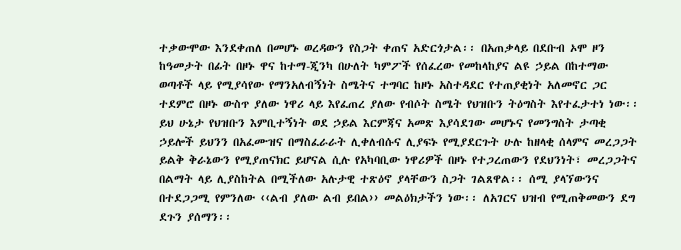ተቃውሞው እንደቀጠለ በመሆኑ ወረዳውን የስጋት ቀጠና አድርጎታል፡፡ በአጠቃላይ በደቡብ ኦሞ ዞን ከዓመታት በፊት በዞኑ ዋና ከተማ-ጂንካ በሁለት ካምፖች የሰፈረው የመከላከያና ልዩ ኃይል በከተማው ወጣቶች ላይ የሚያሳየው የማንአለብኝነት ስሜትና ተግባር ከዞኑ አስተዳደር የተጠያቂነት አለመኖር ጋር ተደምሮ በዞኑ ውስጥ ያለው ነዋሪ ላይ እየፈጠረ ያለው የብሶት ስሜት የህዝቡን ትዕግስት እየተፈታተነ ነው፡፡ ይህ ሁኔታ የህዝቡን እምቢተኝነት ወደ ኃይል እርምጃና አመጽ እያሳደገው መሆኑና የመንግስት ታጣቂ ኃይሎች ይህንን በአፈሙዝና በማስፈራራት ሊቀለብሱና ሊያፍኑ የሚያደርጉት ሁሉ ከዘላቂ ሰላምና መረጋጋት ይልቅ ቅራኔውን የሚያጠናክር ይሆናል ሲሉ የአካባቢው ነዋሪዎች በዞኑ የተጋረጠውን የደህንነት፣ መረጋጋትና በልማት ላይ ሊያስከትል በሚችለው አሉታዊ ተጽዕኖ ያላቸውን ስጋት ገልጸዋል፡፡ ሰሚ ያላኘውንና በተደጋጋሚ የምንለው ‹‹ልብ ያለው ልብ ይበል›› መልዕክታችን ነው፡፡ ለአገርና ህዝብ የሚጠቅመውን ደግ ደጉን ያሰማን፡፡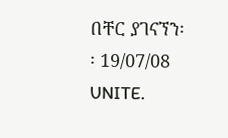በቸር ያገናኘን፡፡ 19/07/08 UNITE.